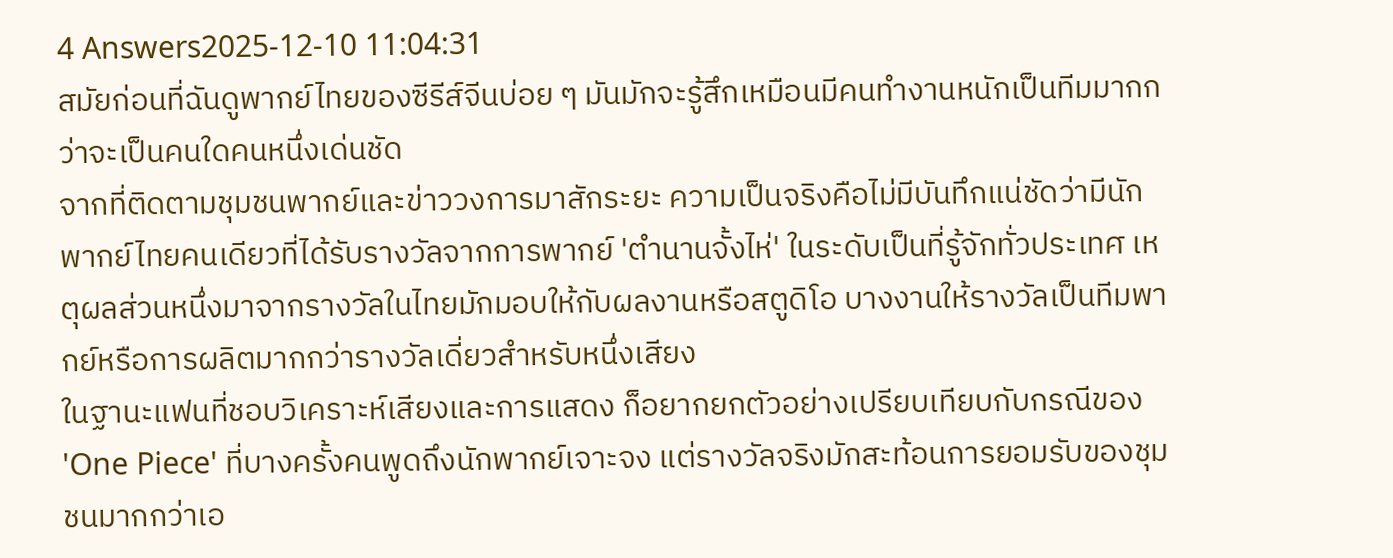4 Answers2025-12-10 11:04:31
สมัยก่อนที่ฉันดูพากย์ไทยของซีรีส์จีนบ่อย ๆ มันมักจะรู้สึกเหมือนมีคนทำงานหนักเป็นทีมมากกว่าจะเป็นคนใดคนหนึ่งเด่นชัด
จากที่ติดตามชุมชนพากย์และข่าววงการมาสักระยะ ความเป็นจริงคือไม่มีบันทึกแน่ชัดว่ามีนักพากย์ไทยคนเดียวที่ได้รับรางวัลจากการพากย์ 'ตํานานจั้งไห่' ในระดับเป็นที่รู้จักทั่วประเทศ เหตุผลส่วนหนึ่งมาจากรางวัลในไทยมักมอบให้กับผลงานหรือสตูดิโอ บางงานให้รางวัลเป็นทีมพากย์หรือการผลิตมากกว่ารางวัลเดี่ยวสำหรับหนึ่งเสียง
ในฐานะแฟนที่ชอบวิเคราะห์เสียงและการแสดง ก็อยากยกตัวอย่างเปรียบเทียบกับกรณีของ 'One Piece' ที่บางครั้งคนพูดถึงนักพากย์เจาะจง แต่รางวัลจริงมักสะท้อนการยอมรับของชุมชนมากกว่าเอ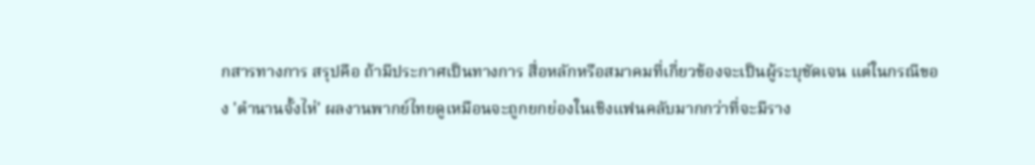กสารทางการ สรุปคือ ถ้ามีประกาศเป็นทางการ สื่อหลักหรือสมาคมที่เกี่ยวข้องจะเป็นผู้ระบุชัดเจน แต่ในกรณีของ 'ตํานานจั้งไห่' ผลงานพากย์ไทยดูเหมือนจะถูกยกย่องในเชิงแฟนคลับมากกว่าที่จะมีราง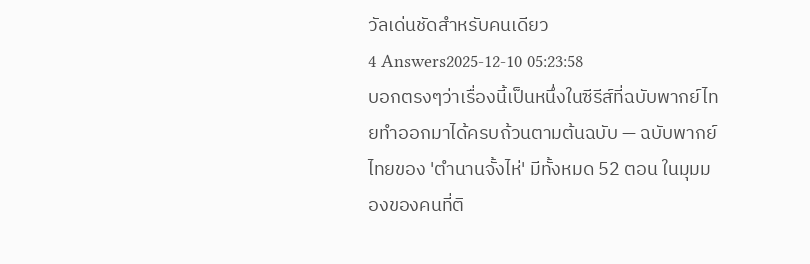วัลเด่นชัดสำหรับคนเดียว
4 Answers2025-12-10 05:23:58
บอกตรงๆว่าเรื่องนี้เป็นหนึ่งในซีรีส์ที่ฉบับพากย์ไทยทำออกมาได้ครบถ้วนตามต้นฉบับ — ฉบับพากย์ไทยของ 'ตํานานจั้งไห่' มีทั้งหมด 52 ตอน ในมุมมองของคนที่ติ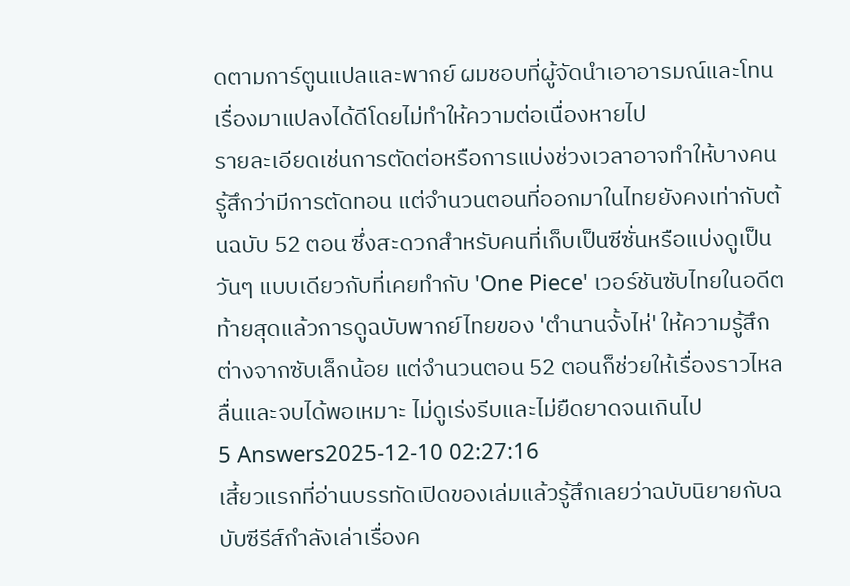ดตามการ์ตูนแปลและพากย์ ผมชอบที่ผู้จัดนำเอาอารมณ์และโทนเรื่องมาแปลงได้ดีโดยไม่ทำให้ความต่อเนื่องหายไป
รายละเอียดเช่นการตัดต่อหรือการแบ่งช่วงเวลาอาจทำให้บางคนรู้สึกว่ามีการตัดทอน แต่จำนวนตอนที่ออกมาในไทยยังคงเท่ากับต้นฉบับ 52 ตอน ซึ่งสะดวกสำหรับคนที่เก็บเป็นซีซั่นหรือแบ่งดูเป็นวันๆ แบบเดียวกับที่เคยทำกับ 'One Piece' เวอร์ชันซับไทยในอดีต
ท้ายสุดแล้วการดูฉบับพากย์ไทยของ 'ตํานานจั้งไห่' ให้ความรู้สึกต่างจากซับเล็กน้อย แต่จำนวนตอน 52 ตอนก็ช่วยให้เรื่องราวไหลลื่นและจบได้พอเหมาะ ไม่ดูเร่งรีบและไม่ยืดยาดจนเกินไป
5 Answers2025-12-10 02:27:16
เสี้ยวแรกที่อ่านบรรทัดเปิดของเล่มแล้วรู้สึกเลยว่าฉบับนิยายกับฉบับซีรีส์กำลังเล่าเรื่องค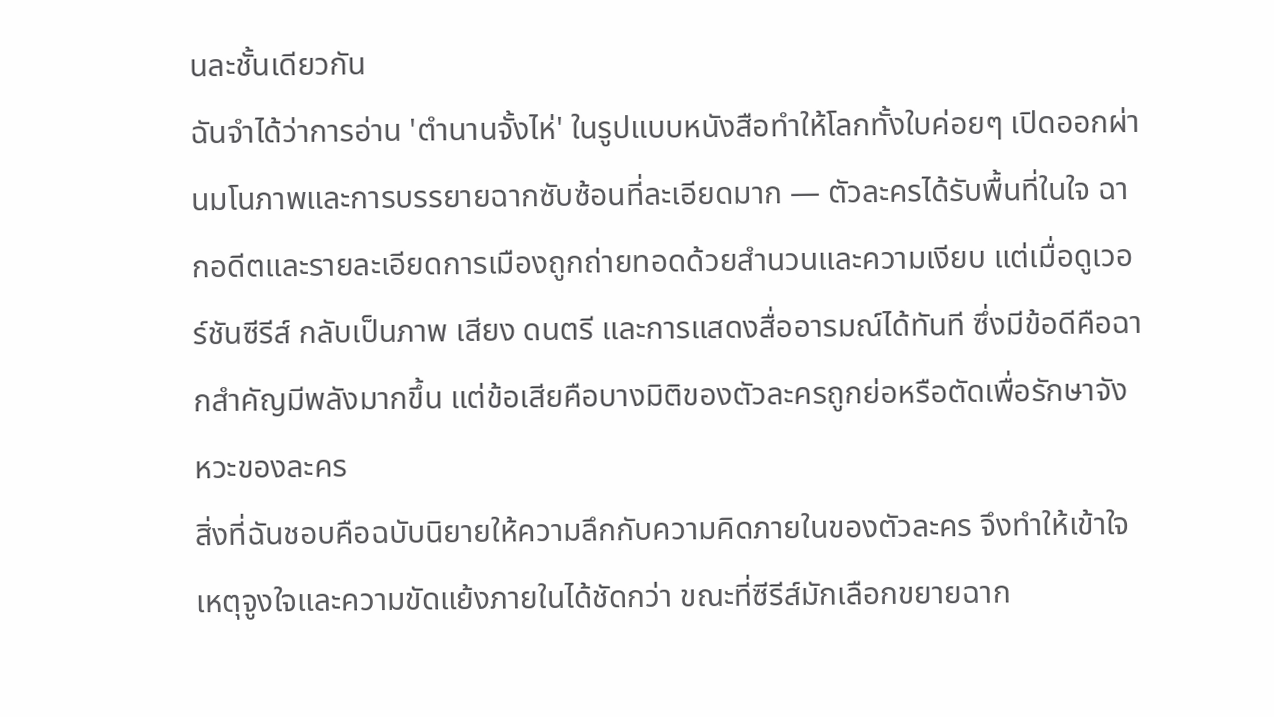นละชั้นเดียวกัน
ฉันจำได้ว่าการอ่าน 'ตํานานจั้งไห่' ในรูปแบบหนังสือทำให้โลกทั้งใบค่อยๆ เปิดออกผ่านมโนภาพและการบรรยายฉากซับซ้อนที่ละเอียดมาก — ตัวละครได้รับพื้นที่ในใจ ฉากอดีตและรายละเอียดการเมืองถูกถ่ายทอดด้วยสำนวนและความเงียบ แต่เมื่อดูเวอร์ชันซีรีส์ กลับเป็นภาพ เสียง ดนตรี และการแสดงสื่ออารมณ์ได้ทันที ซึ่งมีข้อดีคือฉากสำคัญมีพลังมากขึ้น แต่ข้อเสียคือบางมิติของตัวละครถูกย่อหรือตัดเพื่อรักษาจังหวะของละคร
สิ่งที่ฉันชอบคือฉบับนิยายให้ความลึกกับความคิดภายในของตัวละคร จึงทำให้เข้าใจเหตุจูงใจและความขัดแย้งภายในได้ชัดกว่า ขณะที่ซีรีส์มักเลือกขยายฉาก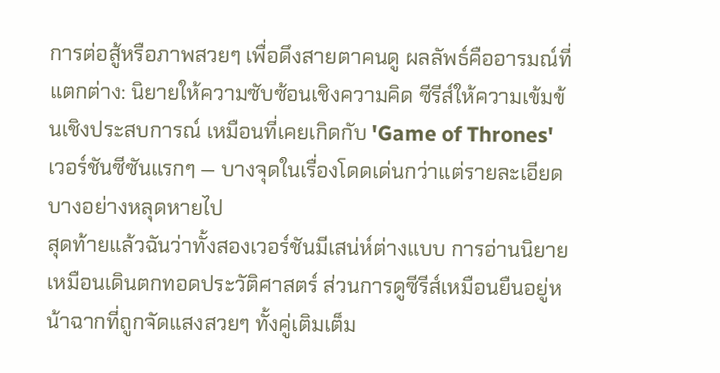การต่อสู้หรือภาพสวยๆ เพื่อดึงสายตาคนดู ผลลัพธ์คืออารมณ์ที่แตกต่าง: นิยายให้ความซับซ้อนเชิงความคิด ซีรีส์ให้ความเข้มข้นเชิงประสบการณ์ เหมือนที่เคยเกิดกับ 'Game of Thrones' เวอร์ชันซีซันแรกๆ — บางจุดในเรื่องโดดเด่นกว่าแต่รายละเอียดบางอย่างหลุดหายไป
สุดท้ายแล้วฉันว่าทั้งสองเวอร์ชันมีเสน่ห์ต่างแบบ การอ่านนิยายเหมือนเดินตกทอดประวัติศาสตร์ ส่วนการดูซีรีส์เหมือนยืนอยู่หน้าฉากที่ถูกจัดแสงสวยๆ ทั้งคู่เติมเต็ม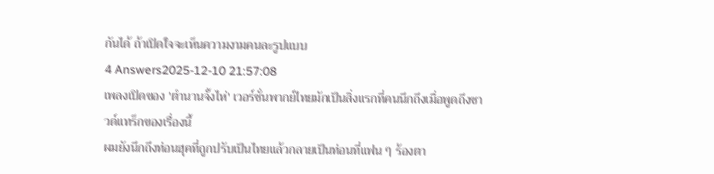กันได้ ถ้าเปิดใจจะเห็นความงามคนละรูปแบบ
4 Answers2025-12-10 21:57:08
เพลงเปิดของ 'ตํานานจั้งไห่' เวอร์ชั่นพากย์ไทยมักเป็นสิ่งแรกที่คนนึกถึงเมื่อพูดถึงซาวด์แทร็กของเรื่องนี้
ผมยังนึกถึงท่อนฮุคที่ถูกปรับเป็นไทยแล้วกลายเป็นท่อนที่แฟน ๆ ร้องตา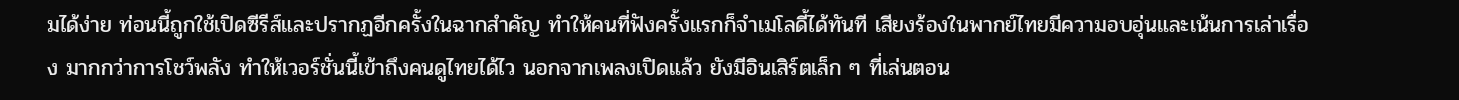มได้ง่าย ท่อนนี้ถูกใช้เปิดซีรีส์และปรากฏอีกครั้งในฉากสำคัญ ทำให้คนที่ฟังครั้งแรกก็จำเมโลดี้ได้ทันที เสียงร้องในพากย์ไทยมีความอบอุ่นและเน้นการเล่าเรื่อง มากกว่าการโชว์พลัง ทำให้เวอร์ชั่นนี้เข้าถึงคนดูไทยได้ไว นอกจากเพลงเปิดแล้ว ยังมีอินเสิร์ตเล็ก ๆ ที่เล่นตอน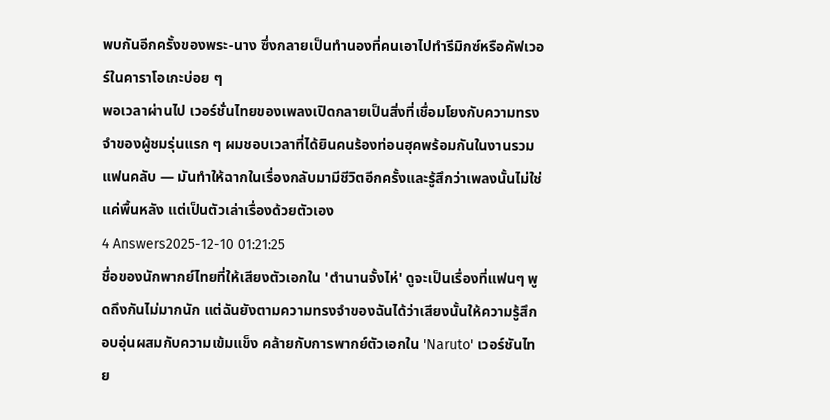พบกันอีกครั้งของพระ-นาง ซึ่งกลายเป็นทำนองที่คนเอาไปทำรีมิกซ์หรือคัฟเวอร์ในคาราโอเกะบ่อย ๆ
พอเวลาผ่านไป เวอร์ชั่นไทยของเพลงเปิดกลายเป็นสิ่งที่เชื่อมโยงกับความทรงจำของผู้ชมรุ่นแรก ๆ ผมชอบเวลาที่ได้ยินคนร้องท่อนฮุคพร้อมกันในงานรวมแฟนคลับ — มันทำให้ฉากในเรื่องกลับมามีชีวิตอีกครั้งและรู้สึกว่าเพลงนั้นไม่ใช่แค่พื้นหลัง แต่เป็นตัวเล่าเรื่องด้วยตัวเอง
4 Answers2025-12-10 01:21:25
ชื่อของนักพากย์ไทยที่ให้เสียงตัวเอกใน 'ตํานานจั้งไห่' ดูจะเป็นเรื่องที่แฟนๆ พูดถึงกันไม่มากนัก แต่ฉันยังตามความทรงจำของฉันได้ว่าเสียงนั้นให้ความรู้สึกอบอุ่นผสมกับความเข้มแข็ง คล้ายกับการพากย์ตัวเอกใน 'Naruto' เวอร์ชันไทย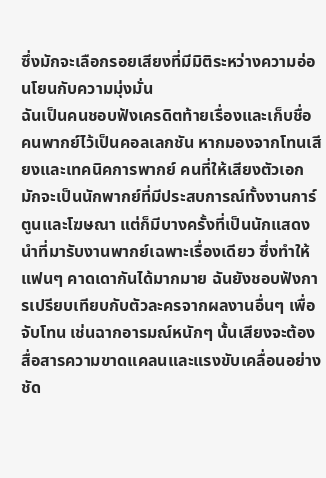ซึ่งมักจะเลือกรอยเสียงที่มีมิติระหว่างความอ่อนโยนกับความมุ่งมั่น
ฉันเป็นคนชอบฟังเครดิตท้ายเรื่องและเก็บชื่อคนพากย์ไว้เป็นคอลเลกชัน หากมองจากโทนเสียงและเทคนิคการพากย์ คนที่ให้เสียงตัวเอกมักจะเป็นนักพากย์ที่มีประสบการณ์ทั้งงานการ์ตูนและโฆษณา แต่ก็มีบางครั้งที่เป็นนักแสดงนำที่มารับงานพากย์เฉพาะเรื่องเดียว ซึ่งทำให้แฟนๆ คาดเดากันได้มากมาย ฉันยังชอบฟังการเปรียบเทียบกับตัวละครจากผลงานอื่นๆ เพื่อจับโทน เช่นฉากอารมณ์หนักๆ นั้นเสียงจะต้องสื่อสารความขาดแคลนและแรงขับเคลื่อนอย่างชัด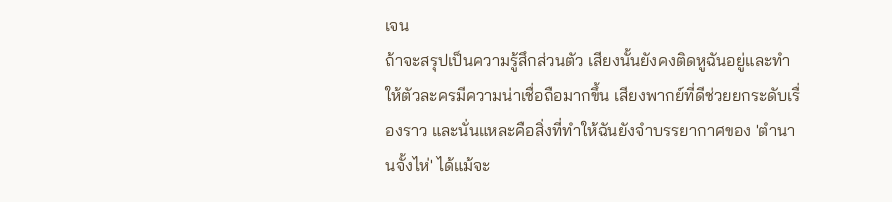เจน
ถ้าจะสรุปเป็นความรู้สึกส่วนตัว เสียงนั้นยังคงติดหูฉันอยู่และทำให้ตัวละครมีความน่าเชื่อถือมากขึ้น เสียงพากย์ที่ดีช่วยยกระดับเรื่องราว และนั่นแหละคือสิ่งที่ทำให้ฉันยังจำบรรยากาศของ 'ตํานานจั้งไห่' ได้แม้จะ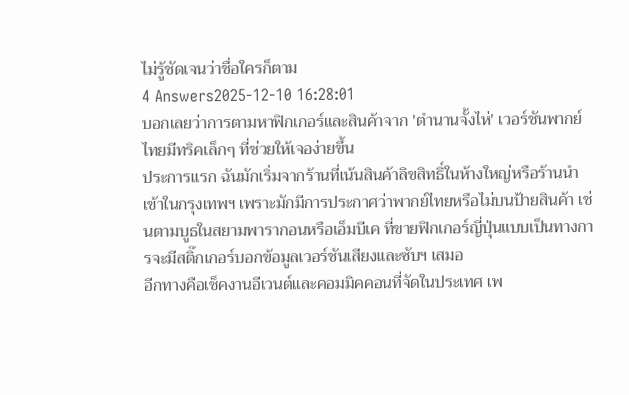ไม่รู้ชัดเจนว่าชื่อใครก็ตาม
4 Answers2025-12-10 16:28:01
บอกเลยว่าการตามหาฟิกเกอร์และสินค้าจาก 'ตํานานจั้งไห่' เวอร์ชันพากย์ไทยมีทริคเล็กๆ ที่ช่วยให้เจอง่ายขึ้น
ประการแรก ฉันมักเริ่มจากร้านที่เน้นสินค้าลิขสิทธิ์ในห้างใหญ่หรือร้านนำเข้าในกรุงเทพฯ เพราะมักมีการประกาศว่าพากย์ไทยหรือไม่บนป้ายสินค้า เช่นตามบูธในสยามพารากอนหรือเอ็มบีเค ที่ขายฟิกเกอร์ญี่ปุ่นแบบเป็นทางการจะมีสติ๊กเกอร์บอกข้อมูลเวอร์ชันเสียงและซับฯ เสมอ
อีกทางคือเช็คงานอีเวนต์และคอมมิคคอนที่จัดในประเทศ เพ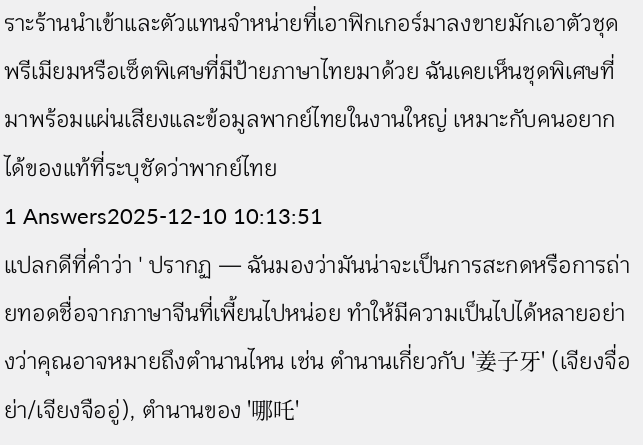ราะร้านนำเข้าและตัวแทนจำหน่ายที่เอาฟิกเกอร์มาลงขายมักเอาตัวชุดพรีเมียมหรือเซ็ตพิเศษที่มีป้ายภาษาไทยมาด้วย ฉันเคยเห็นชุดพิเศษที่มาพร้อมแผ่นเสียงและข้อมูลพากย์ไทยในงานใหญ่ เหมาะกับคนอยากได้ของแท้ที่ระบุชัดว่าพากย์ไทย
1 Answers2025-12-10 10:13:51
แปลกดีที่คำว่า ' ปรากฏ — ฉันมองว่ามันน่าจะเป็นการสะกดหรือการถ่ายทอดชื่อจากภาษาจีนที่เพี้ยนไปหน่อย ทำให้มีความเป็นไปได้หลายอย่างว่าคุณอาจหมายถึงตำนานไหน เช่น ตำนานเกี่ยวกับ '姜子牙' (เจียงจื่อย่า/เจียงจืออู่), ตำนานของ '哪吒'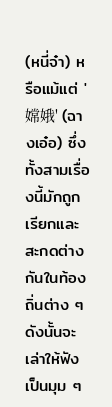(หนี่จ๋า) หรือแม้แต่ '嫦娥' (ฉางเอ๋อ) ซึ่งทั้งสามเรื่องนี้มักถูกเรียกและสะกดต่างกันในท้องถิ่นต่าง ๆ ดังนั้นจะเล่าให้ฟังเป็นมุม ๆ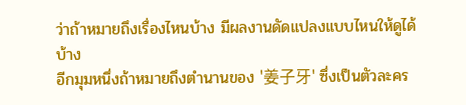ว่าถ้าหมายถึงเรื่องไหนบ้าง มีผลงานดัดแปลงแบบไหนให้ดูได้บ้าง
อีกมุมหนึ่งถ้าหมายถึงตำนานของ '姜子牙' ซึ่งเป็นตัวละคร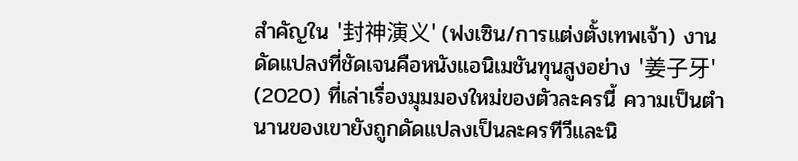สำคัญใน '封神演义' (ฟงเซิน/การแต่งตั้งเทพเจ้า) งานดัดแปลงที่ชัดเจนคือหนังแอนิเมชันทุนสูงอย่าง '姜子牙' (2020) ที่เล่าเรื่องมุมมองใหม่ของตัวละครนี้ ความเป็นตำนานของเขายังถูกดัดแปลงเป็นละครทีวีและนิ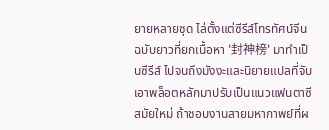ยายหลายชุด ไล่ตั้งแต่ซีรีส์โทรทัศน์จีนฉบับยาวที่ยกเนื้อหา '封神榜' มาทำเป็นซีรีส์ ไปจนถึงมังงะและนิยายแปลที่จับเอาพล็อตหลักมาปรับเป็นแนวแฟนตาซีสมัยใหม่ ถ้าชอบงานสายมหากาพย์ที่ผ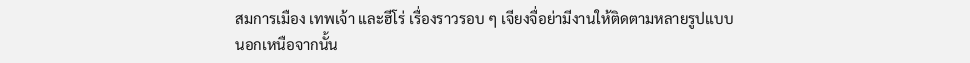สมการเมือง เทพเจ้า และฮีโร่ เรื่องราวรอบ ๆ เจียงจื่อย่ามีงานให้ติดตามหลายรูปแบบ
นอกเหนือจากนั้น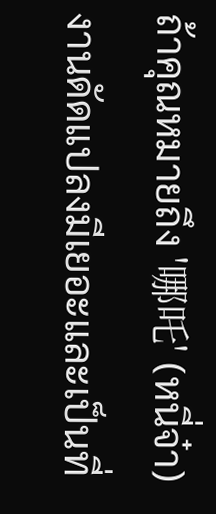ถ้าคุณหมายถึง '哪吒' (หนี่จ๋า) งานดัดแปลงมีเยอะและเป็นที่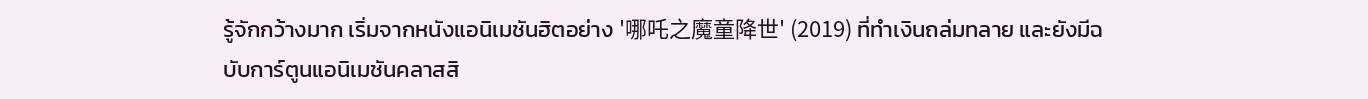รู้จักกว้างมาก เริ่มจากหนังแอนิเมชันฮิตอย่าง '哪吒之魔童降世' (2019) ที่ทำเงินถล่มทลาย และยังมีฉบับการ์ตูนแอนิเมชันคลาสสิ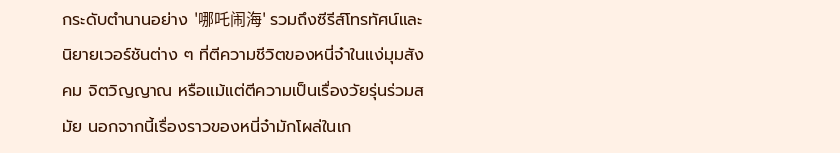กระดับตำนานอย่าง '哪吒闹海' รวมถึงซีรีส์โทรทัศน์และนิยายเวอร์ชันต่าง ๆ ที่ตีความชีวิตของหนี่จ๋าในแง่มุมสังคม จิตวิญญาณ หรือแม้แต่ตีความเป็นเรื่องวัยรุ่นร่วมสมัย นอกจากนี้เรื่องราวของหนี่จ๋ามักโผล่ในเก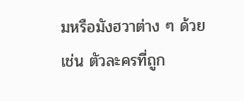มหรือมังฮวาต่าง ๆ ด้วย เช่น ตัวละครที่ถูก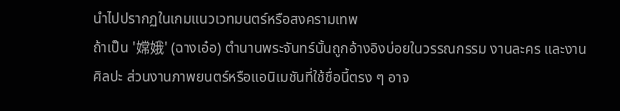นำไปปรากฏในเกมแนวเวทมนตร์หรือสงครามเทพ
ถ้าเป็น '嫦娥' (ฉางเอ๋อ) ตำนานพระจันทร์นั้นถูกอ้างอิงบ่อยในวรรณกรรม งานละคร และงานศิลปะ ส่วนงานภาพยนตร์หรือแอนิเมชันที่ใช้ชื่อนี้ตรง ๆ อาจ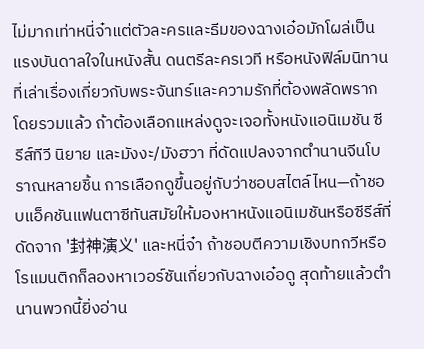ไม่มากเท่าหนี่จ๋าแต่ตัวละครและธีมของฉางเอ๋อมักโผล่เป็นแรงบันดาลใจในหนังสั้น ดนตรีละครเวที หรือหนังฟิล์มนิทานที่เล่าเรื่องเกี่ยวกับพระจันทร์และความรักที่ต้องพลัดพราก
โดยรวมแล้ว ถ้าต้องเลือกแหล่งดูจะเจอทั้งหนังแอนิเมชัน ซีรีส์ทีวี นิยาย และมังงะ/มังฮวา ที่ดัดแปลงจากตำนานจีนโบราณหลายชิ้น การเลือกดูขึ้นอยู่กับว่าชอบสไตล์ไหน—ถ้าชอบแอ็คชันแฟนตาซีทันสมัยให้มองหาหนังแอนิเมชันหรือซีรีส์ที่ดัดจาก '封神演义' และหนี่จ๋า ถ้าชอบตีความเชิงบทกวีหรือโรแมนติกก็ลองหาเวอร์ชันเกี่ยวกับฉางเอ๋อดู สุดท้ายแล้วตำนานพวกนี้ยิ่งอ่าน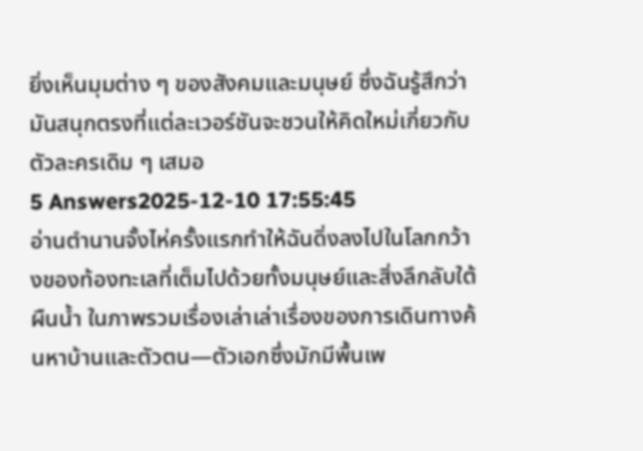ยิ่งเห็นมุมต่าง ๆ ของสังคมและมนุษย์ ซึ่งฉันรู้สึกว่ามันสนุกตรงที่แต่ละเวอร์ชันจะชวนให้คิดใหม่เกี่ยวกับตัวละครเดิม ๆ เสมอ
5 Answers2025-12-10 17:55:45
อ่านตํานานจั้งไห่ครั้งแรกทำให้ฉันดิ่งลงไปในโลกกว้างของท้องทะเลที่เต็มไปด้วยทั้งมนุษย์และสิ่งลึกลับใต้ผืนน้ำ ในภาพรวมเรื่องเล่าเล่าเรื่องของการเดินทางค้นหาบ้านและตัวตน—ตัวเอกซึ่งมักมีพื้นเพ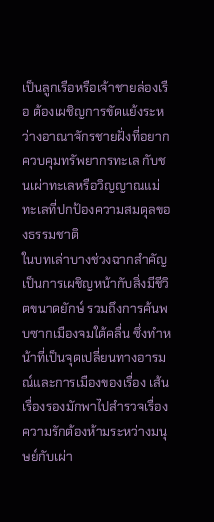เป็นลูกเรือหรือเจ้าชายล่องเรือ ต้องเผชิญการขัดแย้งระหว่างอาณาจักรชายฝั่งที่อยากควบคุมทรัพยากรทะเล กับชนเผ่าทะเลหรือวิญญาณแม่ทะเลที่ปกป้องความสมดุลของธรรมชาติ
ในบทเล่าบางช่วงฉากสำคัญเป็นการเผชิญหน้ากับสิ่งมีชีวิตขนาดยักษ์ รวมถึงการค้นพบซากเมืองจมใต้คลื่น ซึ่งทำหน้าที่เป็นจุดเปลี่ยนทางอารมณ์และการเมืองของเรื่อง เส้นเรื่องรองมักพาไปสำรวจเรื่องความรักต้องห้ามระหว่างมนุษย์กับเผ่า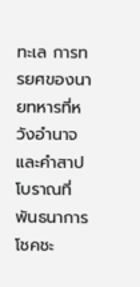ทะเล การทรยศของนายทหารที่หวังอำนาจ และคำสาปโบราณที่พันธนาการโชคชะ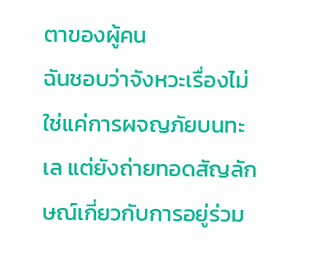ตาของผู้คน
ฉันชอบว่าจังหวะเรื่องไม่ใช่แค่การผจญภัยบนทะเล แต่ยังถ่ายทอดสัญลักษณ์เกี่ยวกับการอยู่ร่วม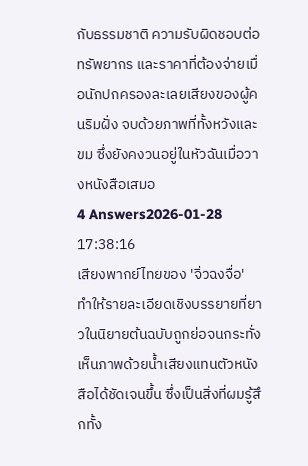กับธรรมชาติ ความรับผิดชอบต่อทรัพยากร และราคาที่ต้องจ่ายเมื่อนักปกครองละเลยเสียงของผู้คนริมฝั่ง จบด้วยภาพที่ทั้งหวังและขม ซึ่งยังคงวนอยู่ในหัวฉันเมื่อวางหนังสือเสมอ
4 Answers2026-01-28 17:38:16
เสียงพากย์ไทยของ 'จิ่วฉงจื่อ' ทำให้รายละเอียดเชิงบรรยายที่ยาวในนิยายต้นฉบับถูกย่อจนกระทั่งเห็นภาพด้วยน้ำเสียงแทนตัวหนังสือได้ชัดเจนขึ้น ซึ่งเป็นสิ่งที่ผมรู้สึกทั้ง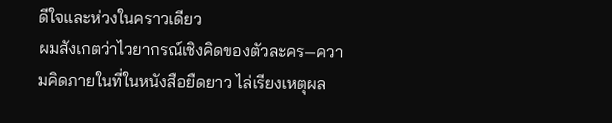ดีใจและห่วงในคราวเดียว
ผมสังเกตว่าไวยากรณ์เชิงคิดของตัวละคร—ความคิดภายในที่ในหนังสือยืดยาว ไล่เรียงเหตุผล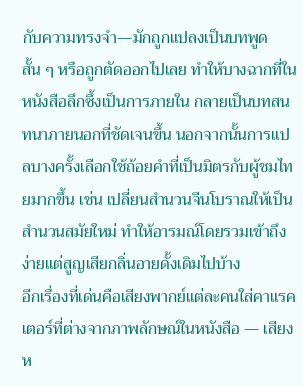กับความทรงจำ—มักถูกแปลงเป็นบทพูดสั้น ๆ หรือถูกตัดออกไปเลย ทำให้บางฉากที่ในหนังสือลึกซึ้งเป็นการภายใน กลายเป็นบทสนทนาภายนอกที่ชัดเจนขึ้น นอกจากนั้นการแปลบางครั้งเลือกใช้ถ้อยคำที่เป็นมิตรกับผู้ชมไทยมากขึ้น เช่น เปลี่ยนสำนวนจีนโบราณให้เป็นสำนวนสมัยใหม่ ทำให้อารมณ์โดยรวมเข้าถึงง่ายแต่สูญเสียกลิ่นอายดั้งเดิมไปบ้าง
อีกเรื่องที่เด่นคือเสียงพากย์แต่ละคนใส่คาแรคเตอร์ที่ต่างจากภาพลักษณ์ในหนังสือ — เสียงห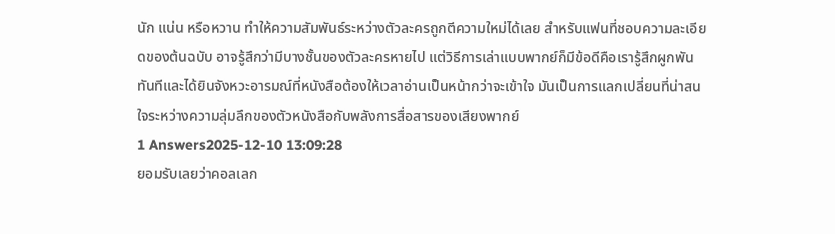นัก แน่น หรือหวาน ทำให้ความสัมพันธ์ระหว่างตัวละครถูกตีความใหม่ได้เลย สำหรับแฟนที่ชอบความละเอียดของต้นฉบับ อาจรู้สึกว่ามีบางชั้นของตัวละครหายไป แต่วิธีการเล่าแบบพากย์ก็มีข้อดีคือเรารู้สึกผูกพันทันทีและได้ยินจังหวะอารมณ์ที่หนังสือต้องให้เวลาอ่านเป็นหน้ากว่าจะเข้าใจ มันเป็นการแลกเปลี่ยนที่น่าสนใจระหว่างความลุ่มลึกของตัวหนังสือกับพลังการสื่อสารของเสียงพากย์
1 Answers2025-12-10 13:09:28
ยอมรับเลยว่าคอลเลก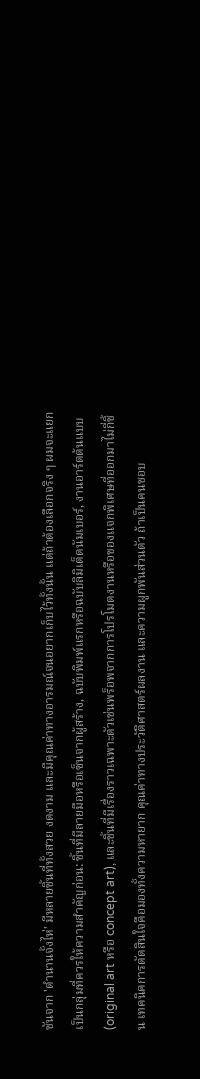ชันจาก 'ตํานานจั้งไห่' มีหลายชิ้นที่ทั้งสวย งดงาม และมีคุณค่าทางอารมณ์จนอยากเก็บไว้ทั้งนั้น แต่ถ้าต้องเลือกจริง ๆ ผมจะแยกเป็นกลุ่มที่ควรให้ความสำคัญก่อน: ชิ้นที่มีลายมือหรือเซ็นจากผู้สร้าง, ฉบับพิมพ์แรกหรือฉบับลิมิเต็ดนัมเบอร์, งานอาร์ตต้นแบบ (original art หรือ concept art), และชิ้นที่มีเรื่องราวเฉพาะตัวเช่นพร็อพจากการโปรโมตงานหรือของแจกพิเศษที่ออกมาไม่กี่ชิ้น เทคนิคการตัดสินใจคือมองทั้งความหายาก คุณค่าทางประวัติศาสตร์ผลงาน และความผูกพันส่วนตัว ถ้าเป็นคนชอบ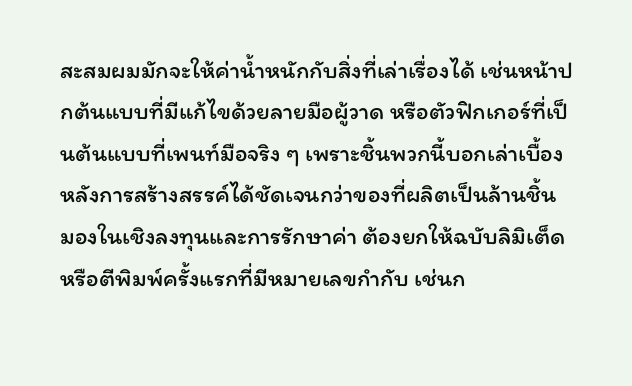สะสมผมมักจะให้ค่าน้ำหนักกับสิ่งที่เล่าเรื่องได้ เช่นหน้าปกต้นแบบที่มีแก้ไขด้วยลายมือผู้วาด หรือตัวฟิกเกอร์ที่เป็นต้นแบบที่เพนท์มือจริง ๆ เพราะชิ้นพวกนี้บอกเล่าเบื้องหลังการสร้างสรรค์ได้ชัดเจนกว่าของที่ผลิตเป็นล้านชิ้น
มองในเชิงลงทุนและการรักษาค่า ต้องยกให้ฉบับลิมิเต็ดหรือตีพิมพ์ครั้งแรกที่มีหมายเลขกำกับ เช่นก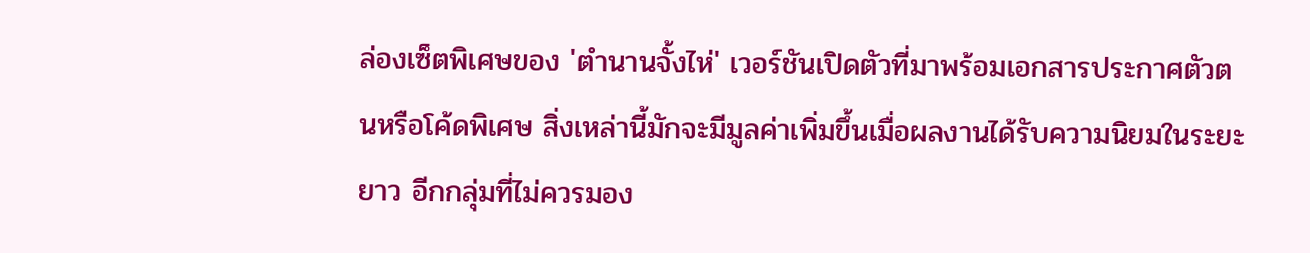ล่องเซ็ตพิเศษของ 'ตํานานจั้งไห่' เวอร์ชันเปิดตัวที่มาพร้อมเอกสารประกาศตัวตนหรือโค้ดพิเศษ สิ่งเหล่านี้มักจะมีมูลค่าเพิ่มขึ้นเมื่อผลงานได้รับความนิยมในระยะยาว อีกกลุ่มที่ไม่ควรมอง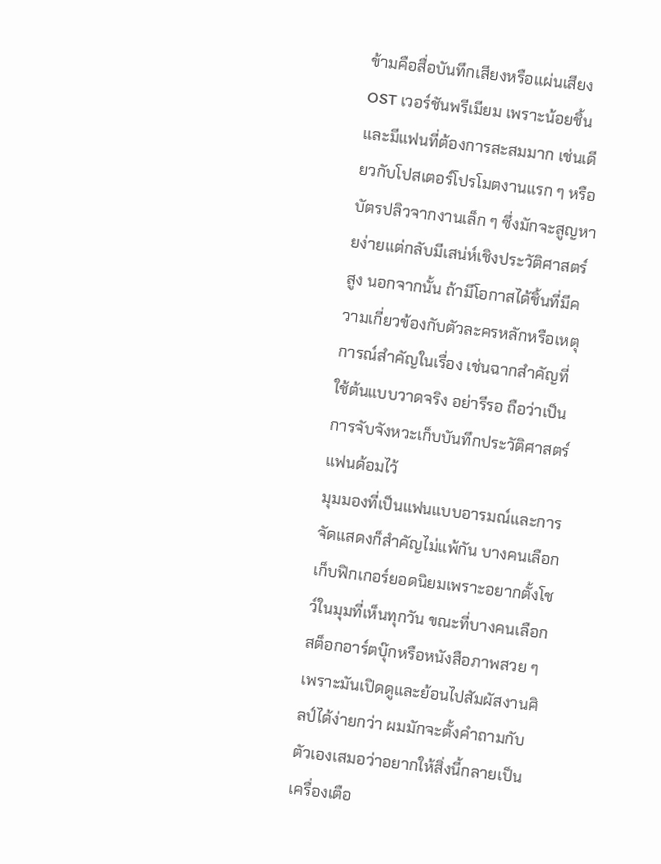ข้ามคือสื่อบันทึกเสียงหรือแผ่นเสียง OST เวอร์ชันพรีเมียม เพราะน้อยชิ้นและมีแฟนที่ต้องการสะสมมาก เช่นเดียวกับโปสเตอร์โปรโมตงานแรก ๆ หรือบัตรปลิวจากงานเล็ก ๆ ซึ่งมักจะสูญหายง่ายแต่กลับมีเสน่ห์เชิงประวัติศาสตร์สูง นอกจากนั้น ถ้ามีโอกาสได้ชิ้นที่มีความเกี่ยวข้องกับตัวละครหลักหรือเหตุการณ์สำคัญในเรื่อง เช่นฉากสำคัญที่ใช้ต้นแบบวาดจริง อย่ารีรอ ถือว่าเป็นการจับจังหวะเก็บบันทึกประวัติศาสตร์แฟนด้อมไว้
มุมมองที่เป็นแฟนแบบอารมณ์และการจัดแสดงก็สำคัญไม่แพ้กัน บางคนเลือกเก็บฟิกเกอร์ยอดนิยมเพราะอยากตั้งโชว์ในมุมที่เห็นทุกวัน ขณะที่บางคนเลือกสต็อกอาร์ตบุ๊กหรือหนังสือภาพสวย ๆ เพราะมันเปิดดูและย้อนไปสัมผัสงานศิลป์ได้ง่ายกว่า ผมมักจะตั้งคำถามกับตัวเองเสมอว่าอยากให้สิ่งนี้กลายเป็นเครื่องเตือ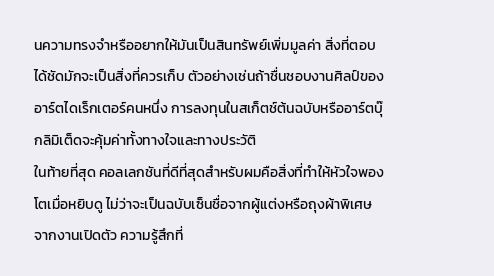นความทรงจำหรืออยากให้มันเป็นสินทรัพย์เพิ่มมูลค่า สิ่งที่ตอบได้ชัดมักจะเป็นสิ่งที่ควรเก็บ ตัวอย่างเช่นถ้าชื่นชอบงานศิลป์ของอาร์ตไดเร็กเตอร์คนหนึ่ง การลงทุนในสเก็ตช์ต้นฉบับหรืออาร์ตบุ๊กลิมิเต็ดจะคุ้มค่าทั้งทางใจและทางประวัติ
ในท้ายที่สุด คอลเลกชันที่ดีที่สุดสำหรับผมคือสิ่งที่ทำให้หัวใจพองโตเมื่อหยิบดู ไม่ว่าจะเป็นฉบับเซ็นชื่อจากผู้แต่งหรือถุงผ้าพิเศษจากงานเปิดตัว ความรู้สึกที่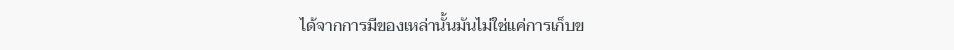ได้จากการมีของเหล่านั้นมันไม่ใช่แค่การเก็บข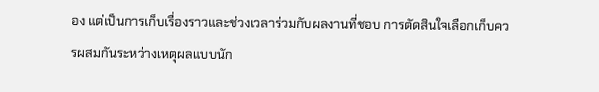อง แต่เป็นการเก็บเรื่องราวและช่วงเวลาร่วมกับผลงานที่ชอบ การตัดสินใจเลือกเก็บควรผสมกันระหว่างเหตุผลแบบนัก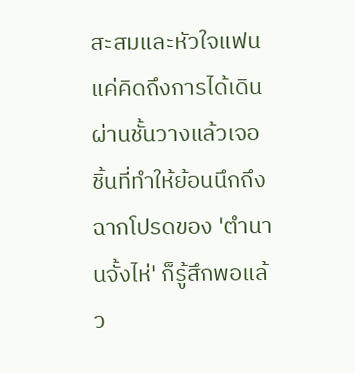สะสมและหัวใจแฟน แค่คิดถึงการได้เดินผ่านชั้นวางแล้วเจอชิ้นที่ทำให้ย้อนนึกถึงฉากโปรดของ 'ตํานานจั้งไห่' ก็รู้สึกพอแล้ว